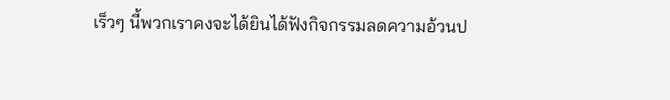เร็วๆ นี้พวกเราคงจะได้ยินได้ฟังกิจกรรมลดความอ้วนป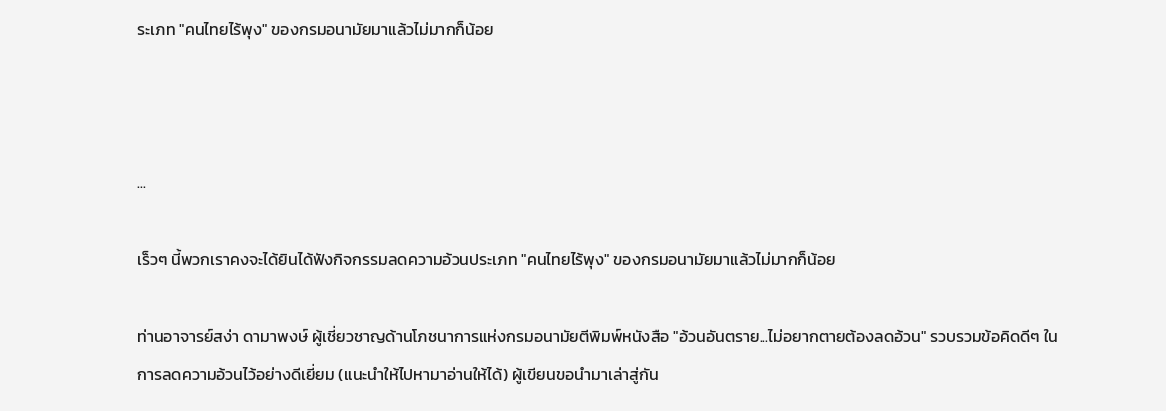ระเภท "คนไทยไร้พุง" ของกรมอนามัยมาแล้วไม่มากก็น้อย



...

เร็วๆ นี้พวกเราคงจะได้ยินได้ฟังกิจกรรมลดความอ้วนประเภท "คนไทยไร้พุง" ของกรมอนามัยมาแล้วไม่มากก็น้อย

ท่านอาจารย์สง่า ดามาพงษ์ ผู้เชี่ยวชาญด้านโภชนาการแห่งกรมอนามัยตีพิมพ์หนังสือ "อ้วนอันตราย...ไม่อยากตายต้องลดอ้วน" รวบรวมข้อคิดดีๆ ในการลดความอ้วนไว้อย่างดีเยี่ยม (แนะนำให้ไปหามาอ่านให้ได้) ผู้เขียนขอนำมาเล่าสู่กัน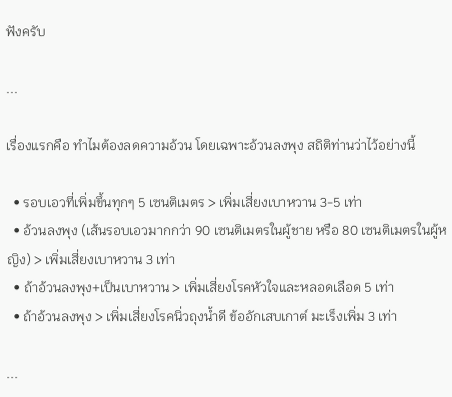ฟังครับ

...

เรื่องแรกคือ ทำไมต้องลดความอ้วน โดยเฉพาะอ้วนลงพุง สถิติท่านว่าไว้อย่างนี้

  • รอบเอวที่เพิ่มขึ้นทุกๆ 5 เซนติเมตร > เพิ่มเสี่ยงเบาหวาน 3-5 เท่า
  • อ้วนลงพุง (เส้นรอบเอวมากกว่า 90 เซนติเมตรในผู้ชาย หรือ 80 เซนติเมตรในผู้หญิง) > เพิ่มเสี่ยงเบาหวาน 3 เท่า
  • ถ้าอ้วนลงพุง+เป็นเบาหวาน > เพิ่มเสี่ยงโรคหัวใจและหลอดเลือด 5 เท่า
  • ถ้าอ้วนลงพุง > เพิ่มเสี่ยงโรคนิ่วถุงน้ำดี ข้ออักเสบเกาต์ มะเร็งเพิ่ม 3 เท่า

...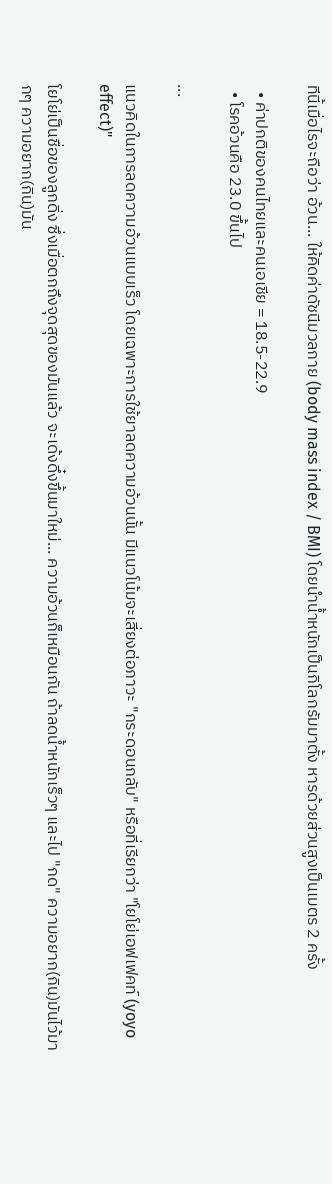ทีนี้เมื่อไรจะถือว่า อ้วน... ให้คิดค่าดัชนีมวลกาย (body mass index / BMI) โดยนำน้ำหนักเป็นกิโลกรัมมาตั้ง หารด้วยส่วนสูงเป็นเมตร 2 ครั้ง

  • ค่าปกติของคนไทยและคนเอเชีย = 18.5-22.9
  • โรคอ้วนคือ 23.0 ขึ้นไป

...

แนวคิดในการลดความอ้วนแบบเร็ว โดยเฉพาะการใช้ยาลดความอ้วนนั้น มีแนวโน้มจะเสี่ยงต่อภาวะ "กระดอนกลับ" หรือที่เรียกว่า "โยโย่เอฟเฟคท์ (yoyo effect)"

โยโย่เป็นชื่อของลูกดิ่ง ซึ่งเมื่อตกถึงจุดสุดของมันแล้ว จะเด้งดึ๋งขึ้นมาใหม่... ความอ้วนก็เหมือนกัน ถ้าลดน้ำหนักเร็วๆ และไป "กด" ความอยาก(กิน)มันไว้มากๆ ความอยาก(กิน)มัน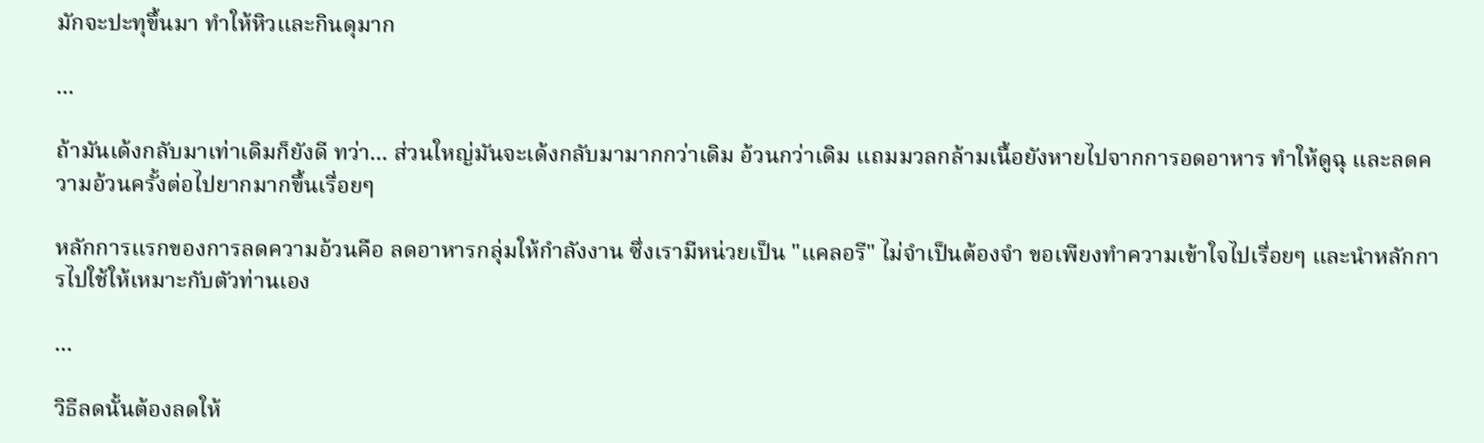มักจะปะทุขึ้นมา ทำให้หิวและกินดุมาก

...

ถ้ามันเด้งกลับมาเท่าเดิมก็ยังดี ทว่า... ส่วนใหญ่มันจะเด้งกลับมามากกว่าเดิม อ้วนกว่าเดิม แถมมวลกล้ามเนื้อยังหายไปจากการอดอาหาร ทำให้ดูฉุ และลดความอ้วนครั้งต่อไปยากมากขึ้นเรื่อยๆ

หลักการแรกของการลดความอ้วนคือ ลดอาหารกลุ่มให้กำลังงาน ซึ่งเรามีหน่วยเป็น "แคลอรี" ไม่จำเป็นต้องจำ ขอเพียงทำความเข้าใจไปเรื่อยๆ และนำหลักการไปใช้ให้เหมาะกับตัวท่านเอง

...

วิธีลดนั้นต้องลดให้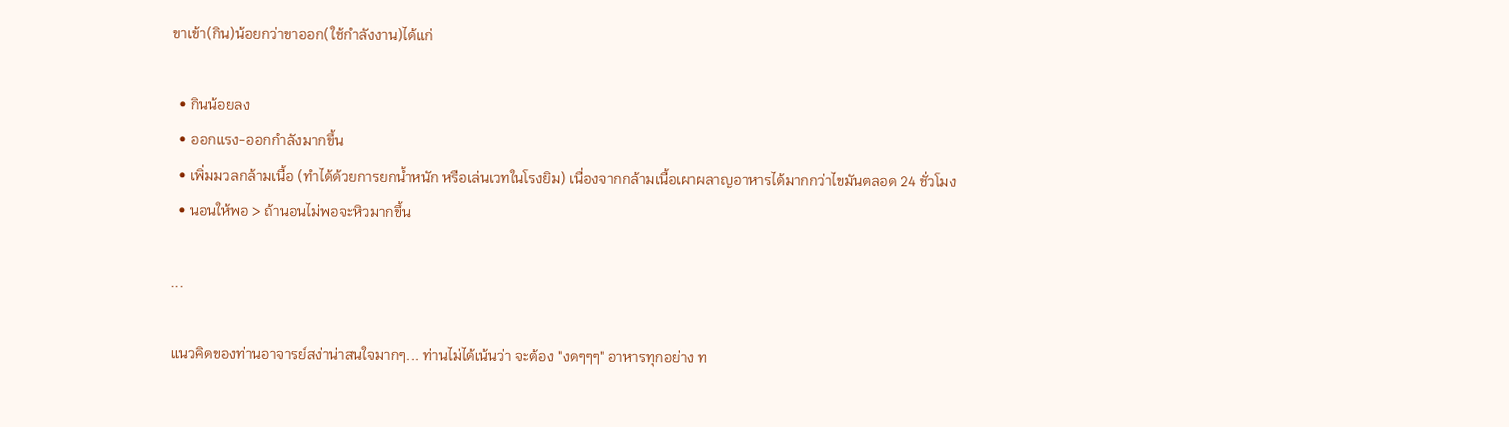ขาเข้า(กิน)น้อยกว่าขาออก(ใช้กำลังงาน)ได้แก่

  • กินน้อยลง
  • ออกแรง-ออกกำลังมากขึ้น
  • เพิ่มมวลกล้ามเนื้อ (ทำได้ด้วยการยกน้ำหนัก หรือเล่นเวทในโรงยิม) เนื่องจากกล้ามเนื้อเผาผลาญอาหารได้มากกว่าไขมันตลอด 24 ชั่วโมง
  • นอนให้พอ > ถ้านอนไม่พอจะหิวมากขึ้น

...

แนวคิดของท่านอาจารย์สง่าน่าสนใจมากๆ... ท่านไม่ได้เน้นว่า จะต้อง "งดๆๆๆ" อาหารทุกอย่าง ท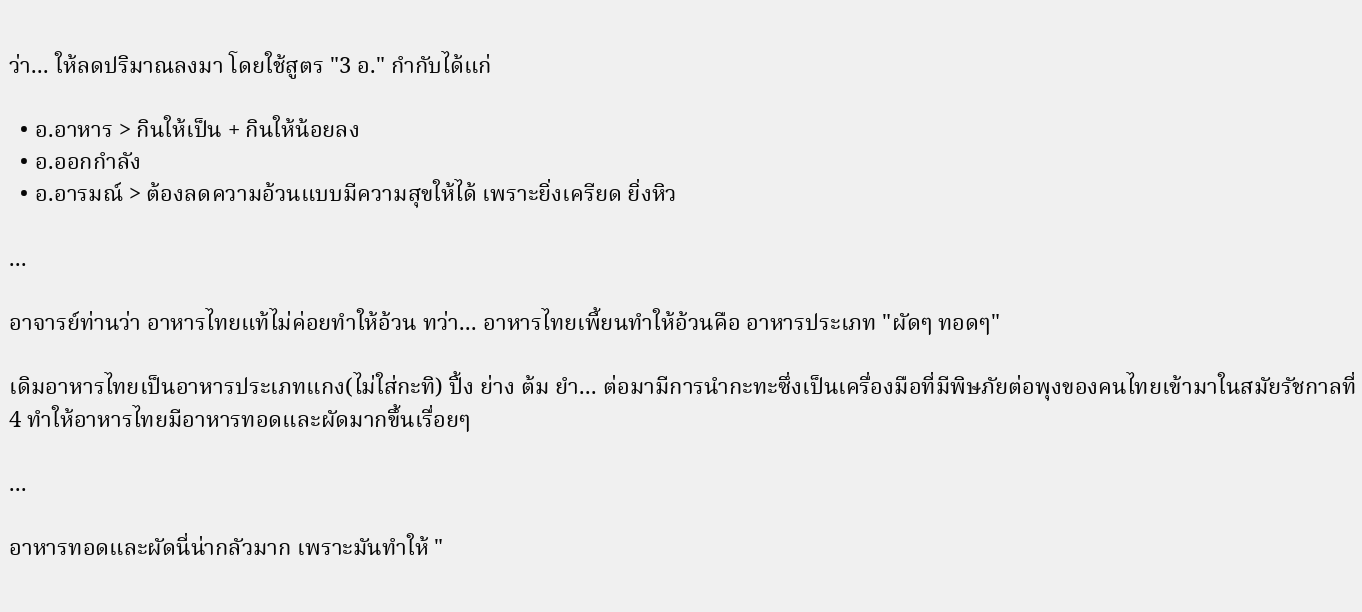ว่า... ให้ลดปริมาณลงมา โดยใช้สูตร "3 อ." กำกับได้แก่

  • อ.อาหาร > กินให้เป็น + กินให้น้อยลง
  • อ.ออกกำลัง
  • อ.อารมณ์ > ต้องลดความอ้วนแบบมีความสุขให้ได้ เพราะยิ่งเครียด ยิ่งหิว

...

อาจารย์ท่านว่า อาหารไทยแท้ไม่ค่อยทำให้อ้วน ทว่า... อาหารไทยเพี้ยนทำให้อ้วนคือ อาหารประเภท "ผัดๆ ทอดๆ"

เดิมอาหารไทยเป็นอาหารประเภทแกง(ไม่ใส่กะทิ) ปิ้ง ย่าง ต้ม ยำ... ต่อมามีการนำกะทะซึ่งเป็นเครื่องมือที่มีพิษภัยต่อพุงของคนไทยเข้ามาในสมัยรัชกาลที่ 4 ทำให้อาหารไทยมีอาหารทอดและผัดมากขึ้นเรื่อยๆ

...

อาหารทอดและผัดนี่น่ากลัวมาก เพราะมันทำให้ "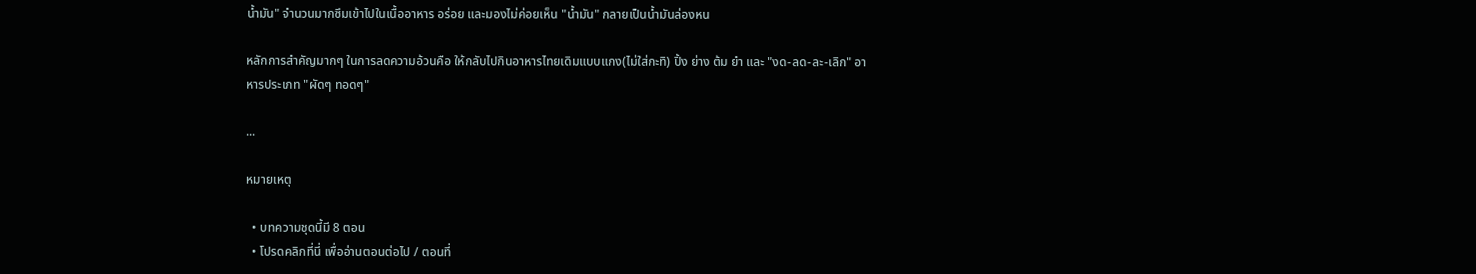น้ำมัน" จำนวนมากซึมเข้าไปในเนื้ออาหาร อร่อย และมองไม่ค่อยเห็น "น้ำมัน" กลายเป็นน้ำมันล่องหน

หลักการสำคัญมากๆ ในการลดความอ้วนคือ ให้กลับไปกินอาหารไทยเดิมแบบแกง(ไม่ใส่กะทิ) ปิ้ง ย่าง ต้ม ยำ และ "งด-ลด-ละ-เลิก" อาหารประเภท "ผัดๆ ทอดๆ"

...

หมายเหตุ

  • บทความชุดนี้มี 8 ตอน
  • โปรดคลิกที่นี่ เพื่ออ่านตอนต่อไป / ตอนที่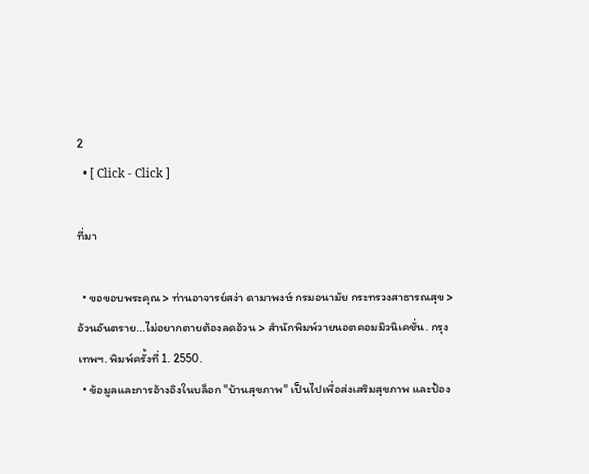2
  • [ Click - Click ]

ที่มา

  • ขอขอบพระคุณ > ท่านอาจารย์สง่า ดามาพงษ์ กรมอนามัย กระทรวงสาธารณสุข > อ้วนอันตราย...ไม่อยากตายต้องลดอ้วน > สำนักพิมพ์วายนอตคอมมิวนิเคชั่น. กรุงเทพฯ. พิมพ์ครั้งที่ 1. 2550.
  • ข้อมูลและการอ้างอิงในบล็อก "บ้านสุขภาพ" เป็นไปเพื่อส่งเสริมสุขภาพ และป้อง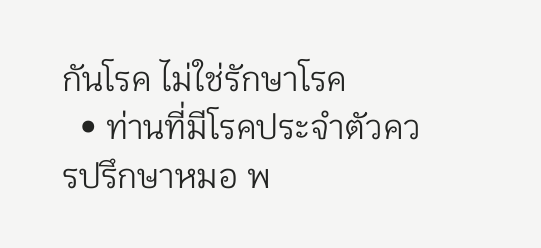กันโรค ไม่ใช่รักษาโรค
  • ท่านที่มีโรคประจำตัวควรปรึกษาหมอ พ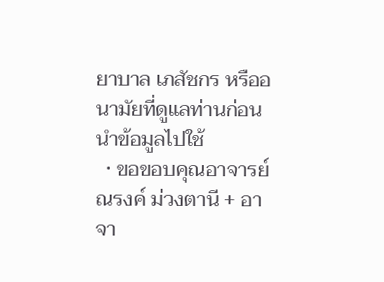ยาบาล เภสัชกร หรืออนามัยที่ดูแลท่านก่อนนำข้อมูลไปใช้
  • ขอขอบคุณอาจารย์ณรงค์ ม่วงตานี + อาจา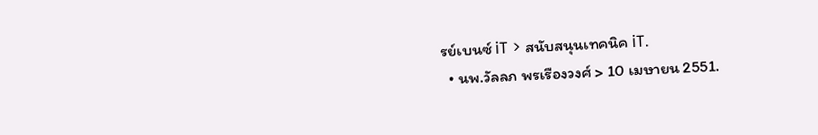รย์เบนซ์ iT > สนับสนุนเทคนิค iT.
  • นพ.วัลลภ พรเรืองวงศ์ > 10 เมษายน 2551.